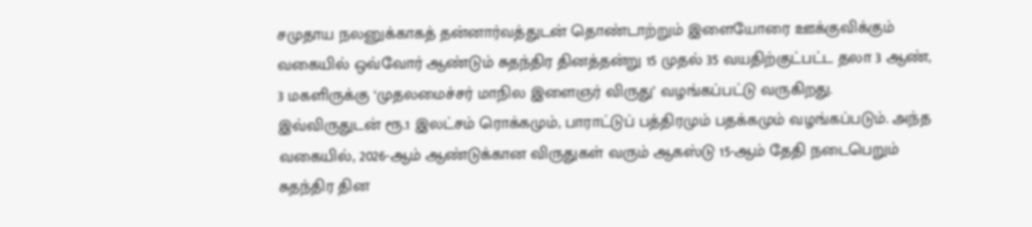சமுதாய நலனுக்காகத் தன்னார்வத்துடன் தொண்டாற்றும் இளையோரை ஊக்குவிக்கும் வகையில் ஒவ்வோர் ஆண்டும் சுதந்திர தினத்தன்று 15 முதல் 35 வயதிற்குட்பட்ட தலா 3 ஆண், 3 மகளிருக்கு ‘முதலமைச்சர் மாநில இளைஞர் விருது’ வழங்கப்பட்டு வருகிறது. இவ்விருதுடன் ரூ.1 இலட்சம் ரொக்கமும், பாராட்டுப் பத்திரமும் பதக்கமும் வழங்கப்படும். அந்த வகையில், 2026-ஆம் ஆண்டுக்கான விருதுகள் வரும் ஆகஸ்டு 15-ஆம் தேதி நடைபெறும் சுதந்திர தின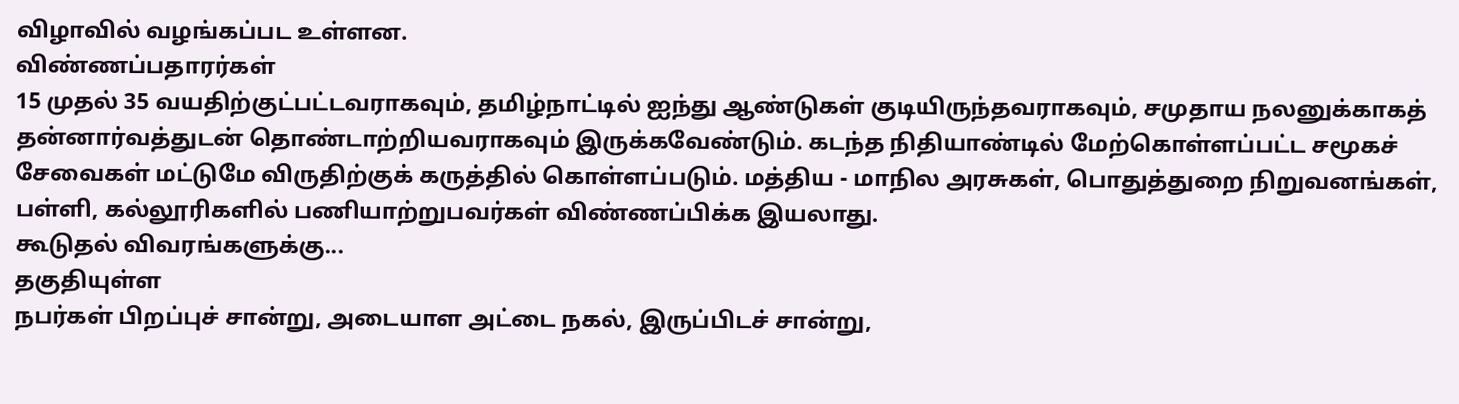விழாவில் வழங்கப்பட உள்ளன.
விண்ணப்பதாரர்கள்
15 முதல் 35 வயதிற்குட்பட்டவராகவும், தமிழ்நாட்டில் ஐந்து ஆண்டுகள் குடியிருந்தவராகவும், சமுதாய நலனுக்காகத் தன்னார்வத்துடன் தொண்டாற்றியவராகவும் இருக்கவேண்டும். கடந்த நிதியாண்டில் மேற்கொள்ளப்பட்ட சமூகச் சேவைகள் மட்டுமே விருதிற்குக் கருத்தில் கொள்ளப்படும். மத்திய - மாநில அரசுகள், பொதுத்துறை நிறுவனங்கள், பள்ளி, கல்லூரிகளில் பணியாற்றுபவர்கள் விண்ணப்பிக்க இயலாது.
கூடுதல் விவரங்களுக்கு...
தகுதியுள்ள
நபர்கள் பிறப்புச் சான்று, அடையாள அட்டை நகல், இருப்பிடச் சான்று,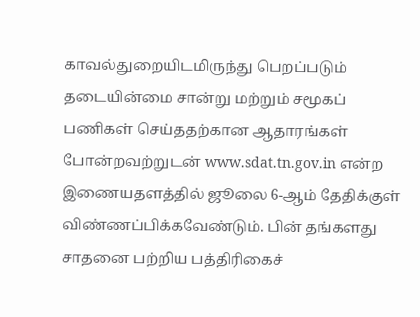காவல்துறையிடமிருந்து பெறப்படும் தடையின்மை சான்று மற்றும் சமூகப் பணிகள் செய்ததற்கான ஆதாரங்கள் போன்றவற்றுடன் www.sdat.tn.gov.in என்ற இணையதளத்தில் ஜூலை 6-ஆம் தேதிக்குள் விண்ணப்பிக்கவேண்டும். பின் தங்களது சாதனை பற்றிய பத்திரிகைச்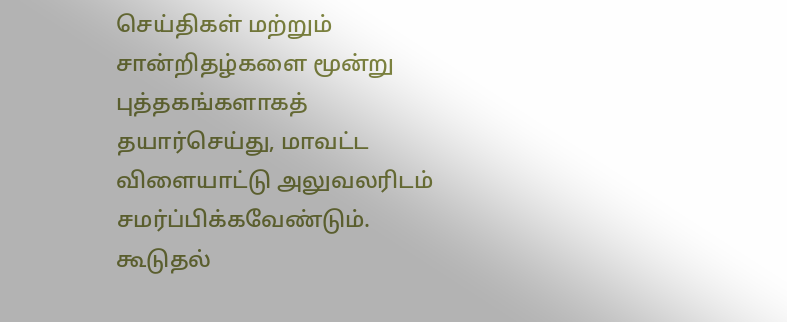செய்திகள் மற்றும் சான்றிதழ்களை மூன்று புத்தகங்களாகத் தயார்செய்து, மாவட்ட விளையாட்டு அலுவலரிடம் சமர்ப்பிக்கவேண்டும். கூடுதல்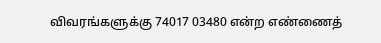விவரங்களுக்கு 74017 03480 என்ற எண்ணைத்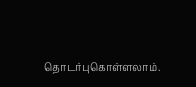தொடர்புகொள்ளலாம்.